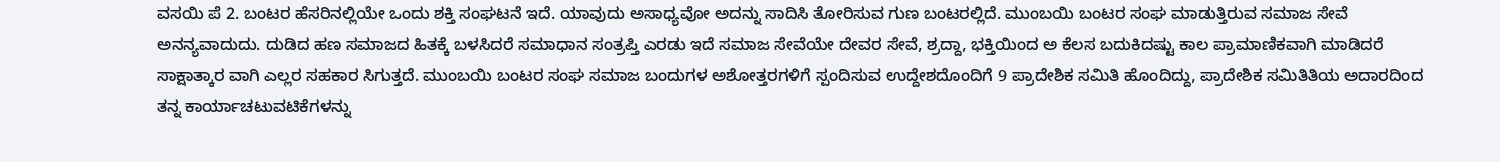ವಸಯಿ ಪೆ 2. ಬಂಟರ ಹೆಸರಿನಲ್ಲಿಯೇ ಒಂದು ಶಕ್ತಿ ಸಂಘಟನೆ ಇದೆ. ಯಾವುದು ಅಸಾಧ್ಯವೋ ಅದನ್ನು ಸಾದಿಸಿ ತೋರಿಸುವ ಗುಣ ಬಂಟರಲ್ಲಿದೆ. ಮುಂಬಯಿ ಬಂಟರ ಸಂಘ ಮಾಡುತ್ತಿರುವ ಸಮಾಜ ಸೇವೆ ಅನನ್ಯವಾದುದು. ದುಡಿದ ಹಣ ಸಮಾಜದ ಹಿತಕ್ಕೆ ಬಳಸಿದರೆ ಸಮಾಧಾನ ಸಂತ್ರಪ್ತಿ ಎರಡು ಇದೆ ಸಮಾಜ ಸೇವೆಯೇ ದೇವರ ಸೇವೆ, ಶ್ರದ್ದಾ, ಭಕ್ತಿಯಿಂದ ಅ ಕೆಲಸ ಬದುಕಿದಷ್ಟು ಕಾಲ ಪ್ರಾಮಾಣಿಕವಾಗಿ ಮಾಡಿದರೆ ಸಾಕ್ಷಾತ್ಕಾರ ವಾಗಿ ಎಲ್ಲರ ಸಹಕಾರ ಸಿಗುತ್ತದೆ. ಮುಂಬಯಿ ಬಂಟರ ಸಂಘ ಸಮಾಜ ಬಂದುಗಳ ಅಶೋತ್ತರಗಳಿಗೆ ಸ್ಪಂದಿಸುವ ಉದ್ದೇಶದೊಂದಿಗೆ 9 ಪ್ರಾದೇಶಿಕ ಸಮಿತಿ ಹೊಂದಿದ್ದು, ಪ್ರಾದೇಶಿಕ ಸಮಿತಿತಿಯ ಅದಾರದಿಂದ ತನ್ನ ಕಾರ್ಯಾಚಟುವಟಿಕೆಗಳನ್ನು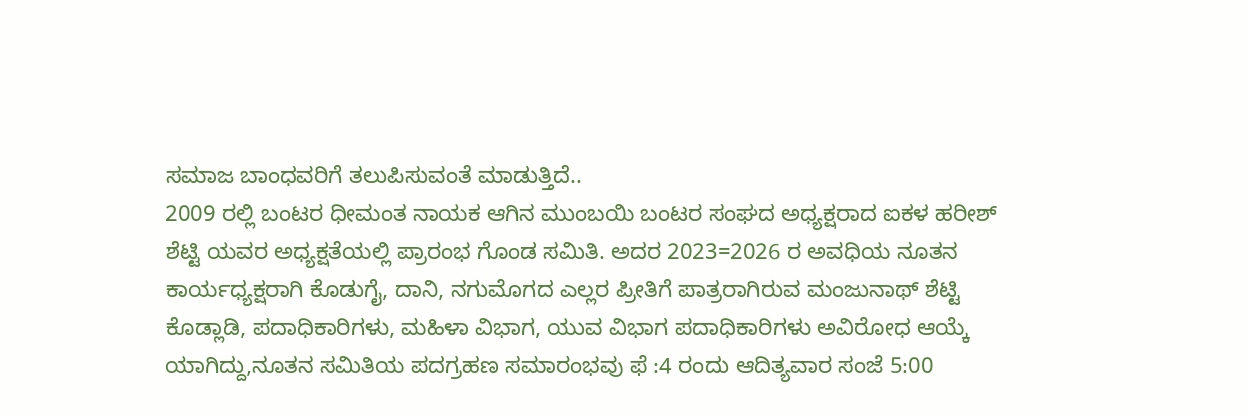ಸಮಾಜ ಬಾಂಧವರಿಗೆ ತಲುಪಿಸುವಂತೆ ಮಾಡುತ್ತಿದೆ..
2009 ರಲ್ಲಿ ಬಂಟರ ಧೀಮಂತ ನಾಯಕ ಆಗಿನ ಮುಂಬಯಿ ಬಂಟರ ಸಂಘದ ಅಧ್ಯಕ್ಷರಾದ ಐಕಳ ಹರೀಶ್ ಶೆಟ್ಟಿ ಯವರ ಅಧ್ಯಕ್ಷತೆಯಲ್ಲಿ ಪ್ರಾರಂಭ ಗೊಂಡ ಸಮಿತಿ. ಅದರ 2023=2026 ರ ಅವಧಿಯ ನೂತನ ಕಾರ್ಯಧ್ಯಕ್ಷರಾಗಿ ಕೊಡುಗೈ, ದಾನಿ, ನಗುಮೊಗದ ಎಲ್ಲರ ಪ್ರೀತಿಗೆ ಪಾತ್ರರಾಗಿರುವ ಮಂಜುನಾಥ್ ಶೆಟ್ಟಿ ಕೊಡ್ಲಾಡಿ, ಪದಾಧಿಕಾರಿಗಳು, ಮಹಿಳಾ ವಿಭಾಗ, ಯುವ ವಿಭಾಗ ಪದಾಧಿಕಾರಿಗಳು ಅವಿರೋಧ ಆಯ್ಕೆ ಯಾಗಿದ್ದು,ನೂತನ ಸಮಿತಿಯ ಪದಗ್ರಹಣ ಸಮಾರಂಭವು ಫೆ :4 ರಂದು ಆದಿತ್ಯವಾರ ಸಂಜೆ 5:00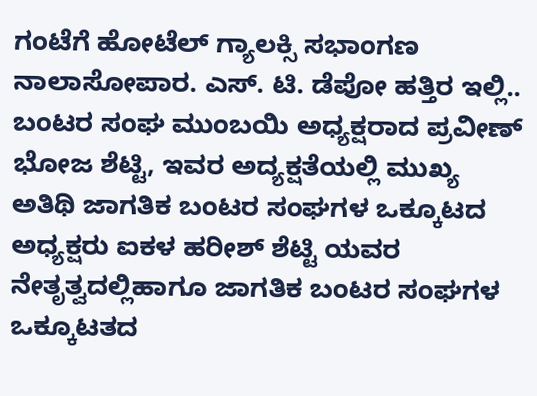ಗಂಟೆಗೆ ಹೋಟೆಲ್ ಗ್ಯಾಲಕ್ಸಿ ಸಭಾಂಗಣ ನಾಲಾಸೋಪಾರ. ಎಸ್. ಟಿ. ಡೆಪೋ ಹತ್ತಿರ ಇಲ್ಲಿ..
ಬಂಟರ ಸಂಘ ಮುಂಬಯಿ ಅಧ್ಯಕ್ಷರಾದ ಪ್ರವೀಣ್ ಭೋಜ ಶೆಟ್ಟಿ, ಇವರ ಅದ್ಯಕ್ಷತೆಯಲ್ಲಿ ಮುಖ್ಯ ಅತಿಥಿ ಜಾಗತಿಕ ಬಂಟರ ಸಂಘಗಳ ಒಕ್ಕೂಟದ ಅಧ್ಯಕ್ಷರು ಐಕಳ ಹರೀಶ್ ಶೆಟ್ಟಿ ಯವರ ನೇತೃತ್ವದಲ್ಲಿಹಾಗೂ ಜಾಗತಿಕ ಬಂಟರ ಸಂಘಗಳ ಒಕ್ಕೂಟತದ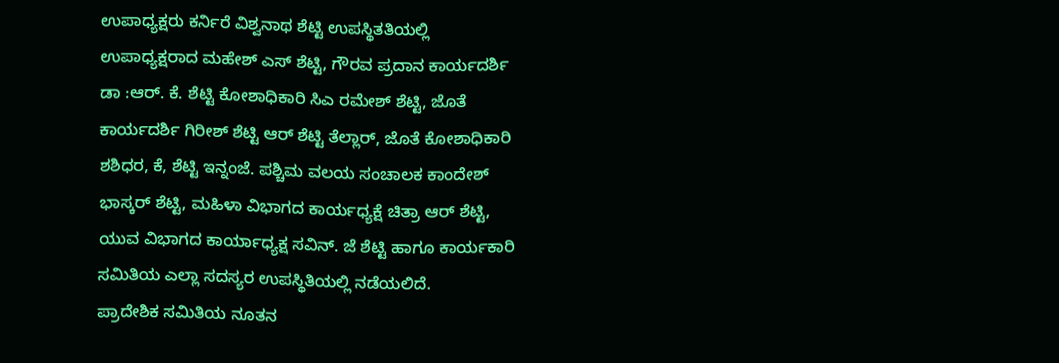ಉಪಾಧ್ಯಕ್ಷರು ಕರ್ನಿರೆ ವಿಶ್ವನಾಥ ಶೆಟ್ಟಿ ಉಪಸ್ಥಿತತಿಯಲ್ಲಿ ಉಪಾಧ್ಯಕ್ಷರಾದ ಮಹೇಶ್ ಎಸ್ ಶೆಟ್ಟಿ, ಗೌರವ ಪ್ರದಾನ ಕಾರ್ಯದರ್ಶಿ ಡಾ :ಆರ್. ಕೆ. ಶೆಟ್ಟಿ ಕೋಶಾಧಿಕಾರಿ ಸಿಎ ರಮೇಶ್ ಶೆಟ್ಟಿ, ಜೊತೆ ಕಾರ್ಯದರ್ಶಿ ಗಿರೀಶ್ ಶೆಟ್ಟಿ ಆರ್ ಶೆಟ್ಟಿ ತೆಲ್ಲಾರ್, ಜೊತೆ ಕೋಶಾಧಿಕಾರಿ ಶಶಿಧರ, ಕೆ, ಶೆಟ್ಟಿ ಇನ್ನಂಜೆ. ಪಶ್ಚಿಮ ವಲಯ ಸಂಚಾಲಕ ಕಾಂದೇಶ್ ಭಾಸ್ಕರ್ ಶೆಟ್ಟಿ, ಮಹಿಳಾ ವಿಭಾಗದ ಕಾರ್ಯಧ್ಯಕ್ಷೆ ಚಿತ್ರಾ ಆರ್ ಶೆಟ್ಟಿ, ಯುವ ವಿಭಾಗದ ಕಾರ್ಯಾಧ್ಯಕ್ಷ ಸವಿನ್. ಜೆ ಶೆಟ್ಟಿ ಹಾಗೂ ಕಾರ್ಯಕಾರಿ ಸಮಿತಿಯ ಎಲ್ಲಾ ಸದಸ್ಯರ ಉಪಸ್ಥಿತಿಯಲ್ಲಿ ನಡೆಯಲಿದೆ.
ಪ್ರಾದೇಶಿಕ ಸಮಿತಿಯ ನೂತನ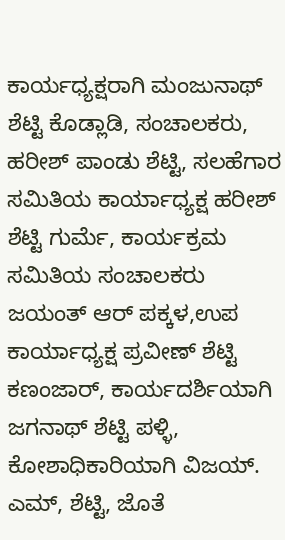ಕಾರ್ಯಧ್ಯಕ್ಷರಾಗಿ ಮಂಜುನಾಥ್ ಶೆಟ್ಟಿ ಕೊಡ್ಲಾಡಿ, ಸಂಚಾಲಕರು, ಹರೀಶ್ ಪಾಂಡು ಶೆಟ್ಟಿ, ಸಲಹೆಗಾರ ಸಮಿತಿಯ ಕಾರ್ಯಾಧ್ಯಕ್ಷ ಹರೀಶ್ ಶೆಟ್ಟಿ ಗುರ್ಮೆ, ಕಾರ್ಯಕ್ರಮ ಸಮಿತಿಯ ಸಂಚಾಲಕರು ಜಯಂತ್ ಆರ್ ಪಕ್ಕಳ,ಉಪ ಕಾರ್ಯಾಧ್ಯಕ್ಷ ಪ್ರವೀಣ್ ಶೆಟ್ಟಿ ಕಣಂಜಾರ್, ಕಾರ್ಯದರ್ಶಿಯಾಗಿ ಜಗನಾಥ್ ಶೆಟ್ಟಿ ಪಳ್ಳಿ, ಕೋಶಾಧಿಕಾರಿಯಾಗಿ ವಿಜಯ್. ಎಮ್, ಶೆಟ್ಟಿ, ಜೊತೆ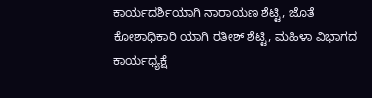ಕಾರ್ಯದರ್ಶಿಯಾಗಿ ನಾರಾಯಣ ಶೆಟ್ಟಿ, ಜೊತೆ ಕೋಶಾಧಿಕಾರಿ ಯಾಗಿ ರತೀಶ್ ಶೆಟ್ಟಿ, ಮಹಿಳಾ ವಿಭಾಗದ ಕಾರ್ಯಧ್ಯಕ್ಷೆ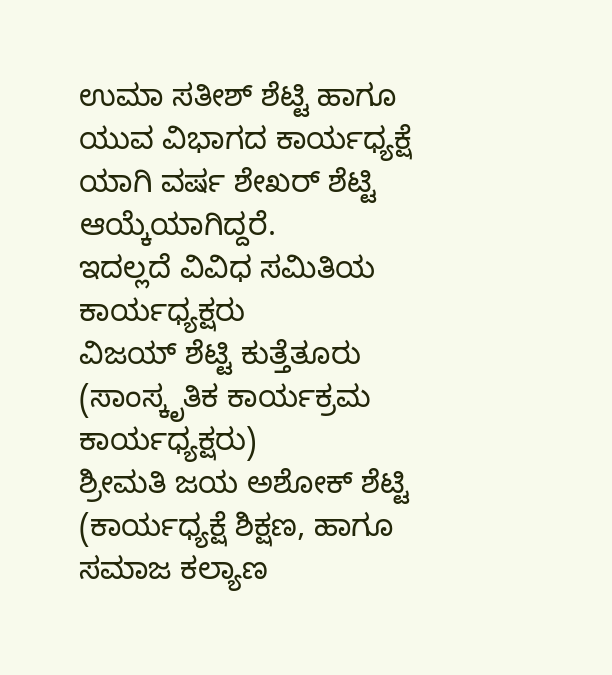ಉಮಾ ಸತೀಶ್ ಶೆಟ್ಟಿ ಹಾಗೂ ಯುವ ವಿಭಾಗದ ಕಾರ್ಯಧ್ಯಕ್ಷೆ ಯಾಗಿ ವರ್ಷ ಶೇಖರ್ ಶೆಟ್ಟಿ ಆಯ್ಕೆಯಾಗಿದ್ದರೆ.
ಇದಲ್ಲದೆ ವಿವಿಧ ಸಮಿತಿಯ ಕಾರ್ಯಧ್ಯಕ್ಷರು
ವಿಜಯ್ ಶೆಟ್ಟಿ ಕುತ್ತೆತೂರು (ಸಾಂಸ್ಕೃತಿಕ ಕಾರ್ಯಕ್ರಮ ಕಾರ್ಯಧ್ಯಕ್ಷರು)
ಶ್ರೀಮತಿ ಜಯ ಅಶೋಕ್ ಶೆಟ್ಟಿ
(ಕಾರ್ಯಧ್ಯಕ್ಷೆ ಶಿಕ್ಷಣ, ಹಾಗೂ ಸಮಾಜ ಕಲ್ಯಾಣ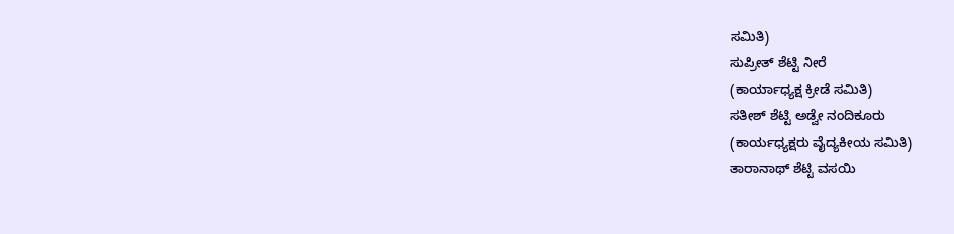ಸಮಿತಿ)
ಸುಪ್ರೀತ್ ಶೆಟ್ಟಿ ನೀರೆ
(ಕಾರ್ಯಾಧ್ಯಕ್ಷ ಕ್ರೀಡೆ ಸಮಿತಿ)
ಸತೀಶ್ ಶೆಟ್ಟಿ ಅಡ್ವೇ ನಂದಿಕೂರು
(ಕಾರ್ಯಧ್ಯಕ್ಷರು ವೈದ್ಯಕೀಯ ಸಮಿತಿ)
ತಾರಾನಾಥ್ ಶೆಟ್ಟಿ ವಸಯಿ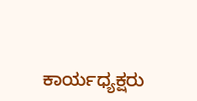ಕಾರ್ಯಧ್ಯಕ್ಷರು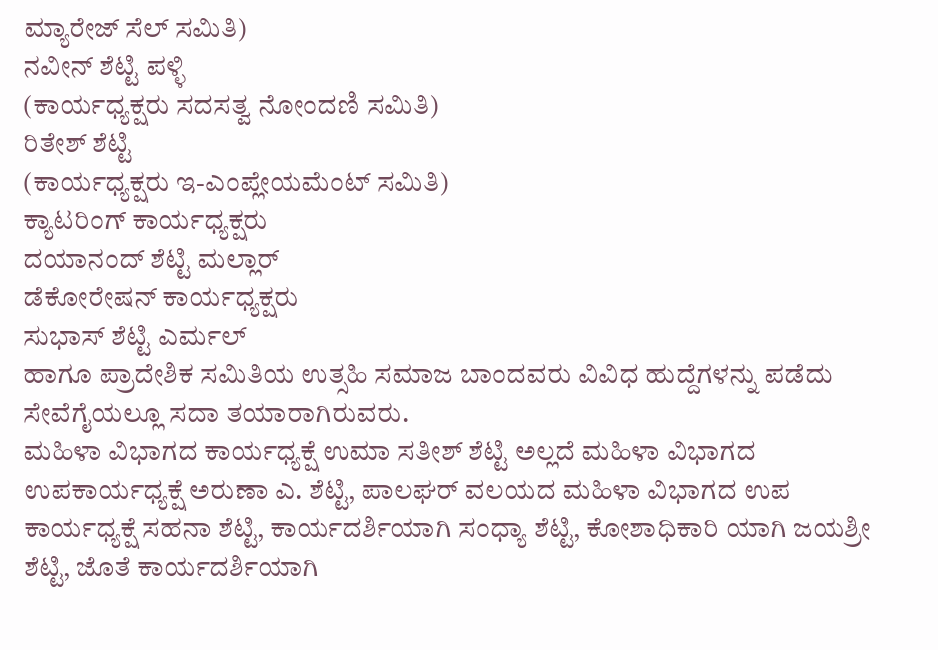ಮ್ಯಾರೇಜ್ ಸೆಲ್ ಸಮಿತಿ)
ನವೀನ್ ಶೆಟ್ಟಿ ಪಳ್ಳಿ
(ಕಾರ್ಯಧ್ಯಕ್ಷರು ಸದಸತ್ವ ನೋಂದಣಿ ಸಮಿತಿ)
ರಿತೇಶ್ ಶೆಟ್ಟಿ
(ಕಾರ್ಯಧ್ಯಕ್ಷರು ಇ-ಎಂಪ್ಲೇಯಮೆಂಟ್ ಸಮಿತಿ)
ಕ್ಯಾಟರಿಂಗ್ ಕಾರ್ಯಧ್ಯಕ್ಷರು
ದಯಾನಂದ್ ಶೆಟ್ಟಿ ಮಲ್ಲಾರ್
ಡೆಕೋರೇಷನ್ ಕಾರ್ಯಧ್ಯಕ್ಷರು
ಸುಭಾಸ್ ಶೆಟ್ಟಿ ಎರ್ಮಲ್
ಹಾಗೂ ಪ್ರಾದೇಶಿಕ ಸಮಿತಿಯ ಉತ್ಸಹಿ ಸಮಾಜ ಬಾಂದವರು ವಿವಿಧ ಹುದ್ದೆಗಳನ್ನು ಪಡೆದು ಸೇವೆಗೈಯಲ್ಲೂ ಸದಾ ತಯಾರಾಗಿರುವರು.
ಮಹಿಳಾ ವಿಭಾಗದ ಕಾರ್ಯಧ್ಯಕ್ಷೆ ಉಮಾ ಸತೀಶ್ ಶೆಟ್ಟಿ ಅಲ್ಲದೆ ಮಹಿಳಾ ವಿಭಾಗದ ಉಪಕಾರ್ಯಧ್ಯಕ್ಷೆ ಅರುಣಾ ಎ. ಶೆಟ್ಟಿ, ಪಾಲಘರ್ ವಲಯದ ಮಹಿಳಾ ವಿಭಾಗದ ಉಪ ಕಾರ್ಯಧ್ಯಕ್ಷೆ ಸಹನಾ ಶೆಟ್ಟಿ, ಕಾರ್ಯದರ್ಶಿಯಾಗಿ ಸಂಧ್ಯಾ ಶೆಟ್ಟಿ, ಕೋಶಾಧಿಕಾರಿ ಯಾಗಿ ಜಯಶ್ರೀ ಶೆಟ್ಟಿ, ಜೊತೆ ಕಾರ್ಯದರ್ಶಿಯಾಗಿ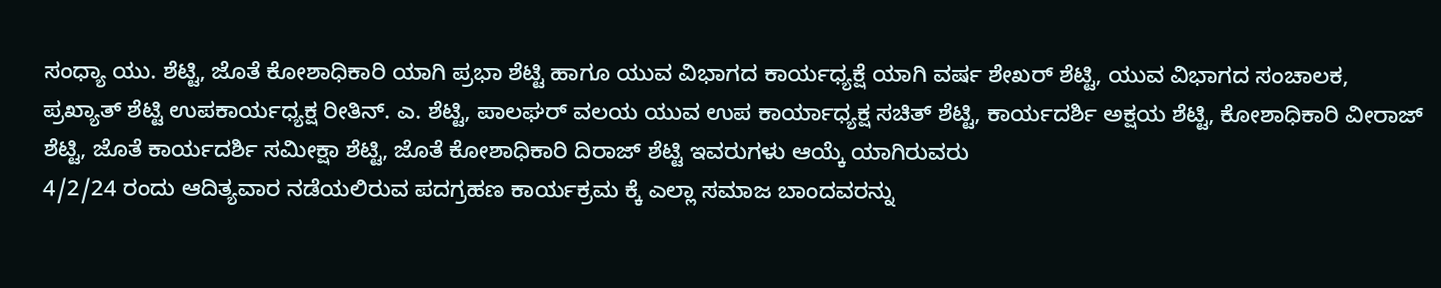ಸಂಧ್ಯಾ ಯು. ಶೆಟ್ಟಿ, ಜೊತೆ ಕೋಶಾಧಿಕಾರಿ ಯಾಗಿ ಪ್ರಭಾ ಶೆಟ್ಟಿ ಹಾಗೂ ಯುವ ವಿಭಾಗದ ಕಾರ್ಯಧ್ಯಕ್ಷೆ ಯಾಗಿ ವರ್ಷ ಶೇಖರ್ ಶೆಟ್ಟಿ, ಯುವ ವಿಭಾಗದ ಸಂಚಾಲಕ, ಪ್ರಖ್ಯಾತ್ ಶೆಟ್ಟಿ ಉಪಕಾರ್ಯಧ್ಯಕ್ಷ ರೀತಿನ್. ಎ. ಶೆಟ್ಟಿ, ಪಾಲಘರ್ ವಲಯ ಯುವ ಉಪ ಕಾರ್ಯಾಧ್ಯಕ್ಷ ಸಚಿತ್ ಶೆಟ್ಟಿ, ಕಾರ್ಯದರ್ಶಿ ಅಕ್ಷಯ ಶೆಟ್ಟಿ, ಕೋಶಾಧಿಕಾರಿ ವೀರಾಜ್ ಶೆಟ್ಟಿ, ಜೊತೆ ಕಾರ್ಯದರ್ಶಿ ಸಮೀಕ್ಷಾ ಶೆಟ್ಟಿ, ಜೊತೆ ಕೋಶಾಧಿಕಾರಿ ದಿರಾಜ್ ಶೆಟ್ಟಿ ಇವರುಗಳು ಆಯ್ಕೆ ಯಾಗಿರುವರು
4/2/24 ರಂದು ಆದಿತ್ಯವಾರ ನಡೆಯಲಿರುವ ಪದಗ್ರಹಣ ಕಾರ್ಯಕ್ರಮ ಕ್ಕೆ ಎಲ್ಲಾ ಸಮಾಜ ಬಾಂದವರನ್ನು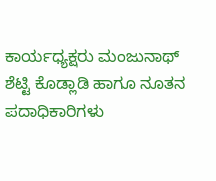ಕಾರ್ಯಧ್ಯಕ್ಷರು ಮಂಜುನಾಥ್ ಶೆಟ್ಟಿ ಕೊಡ್ಲಾಡಿ ಹಾಗೂ ನೂತನ ಪದಾಧಿಕಾರಿಗಳು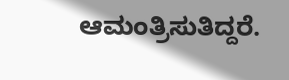ಆಮಂತ್ರಿಸುತಿದ್ದರೆ.